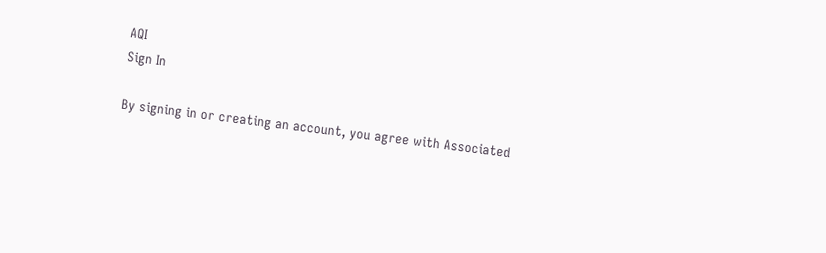AQI
Sign In

By signing in or creating an account, you agree with Associated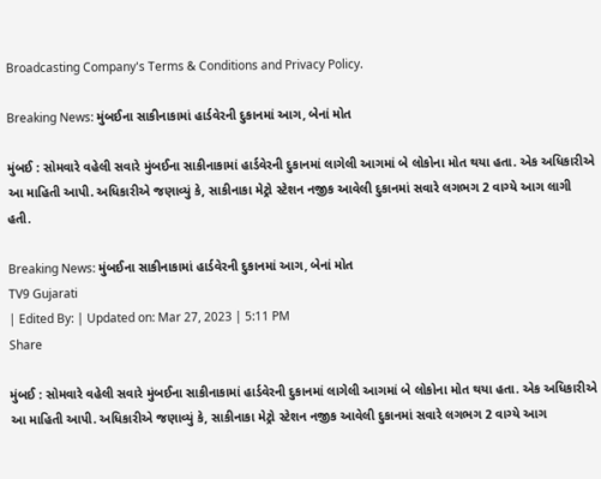Broadcasting Company's Terms & Conditions and Privacy Policy.

Breaking News: મુંબઈના સાકીનાકામાં હાર્ડવેરની દુકાનમાં આગ, બેનાં મોત

મુંબઈ : સોમવારે વહેલી સવારે મુંબઈના સાકીનાકામાં હાર્ડવેરની દુકાનમાં લાગેલી આગમાં બે લોકોના મોત થયા હતા. એક અધિકારીએ આ માહિતી આપી. અધિકારીએ જણાવ્યું કે, સાકીનાકા મેટ્રો સ્ટેશન નજીક આવેલી દુકાનમાં સવારે લગભગ 2 વાગ્યે આગ લાગી હતી.

Breaking News: મુંબઈના સાકીનાકામાં હાર્ડવેરની દુકાનમાં આગ, બેનાં મોત
TV9 Gujarati
| Edited By: | Updated on: Mar 27, 2023 | 5:11 PM
Share

મુંબઈ : સોમવારે વહેલી સવારે મુંબઈના સાકીનાકામાં હાર્ડવેરની દુકાનમાં લાગેલી આગમાં બે લોકોના મોત થયા હતા. એક અધિકારીએ આ માહિતી આપી. અધિકારીએ જણાવ્યું કે, સાકીનાકા મેટ્રો સ્ટેશન નજીક આવેલી દુકાનમાં સવારે લગભગ 2 વાગ્યે આગ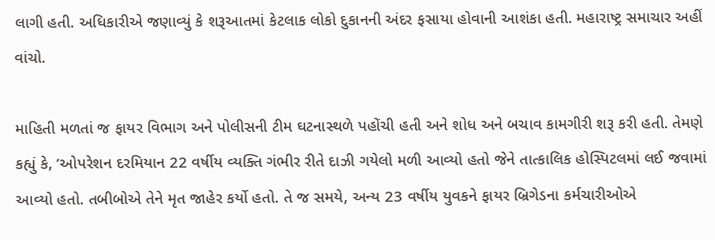લાગી હતી. અધિકારીએ જણાવ્યું કે શરૂઆતમાં કેટલાક લોકો દુકાનની અંદર ફસાયા હોવાની આશંકા હતી. મહારાષ્ટ્ર સમાચાર અહીં વાંચો.

માહિતી મળતાં જ ફાયર વિભાગ અને પોલીસની ટીમ ઘટનાસ્થળે પહોંચી હતી અને શોધ અને બચાવ કામગીરી શરૂ કરી હતી. તેમણે કહ્યું કે, ‘ઓપરેશન દરમિયાન 22 વર્ષીય વ્યક્તિ ગંભીર રીતે દાઝી ગયેલો મળી આવ્યો હતો જેને તાત્કાલિક હોસ્પિટલમાં લઈ જવામાં આવ્યો હતો. તબીબોએ તેને મૃત જાહેર કર્યો હતો. તે જ સમયે, અન્ય 23 વર્ષીય યુવકને ફાયર બ્રિગેડના કર્મચારીઓએ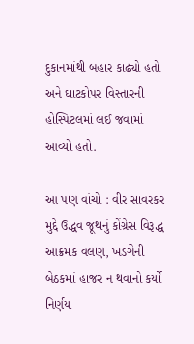દુકાનમાંથી બહાર કાઢ્યો હતો અને ઘાટકોપર વિસ્તારની હોસ્પિટલમાં લઈ જવામાં આવ્યો હતો.

આ પણ વાંચો : વીર સાવરકર મુદ્દે ઉદ્ધવ જૂથનું કોંગ્રેસ વિરૂદ્ધ આક્રમક વલણ, ખડગેની બેઠકમાં હાજર ન થવાનો કર્યો નિર્ણય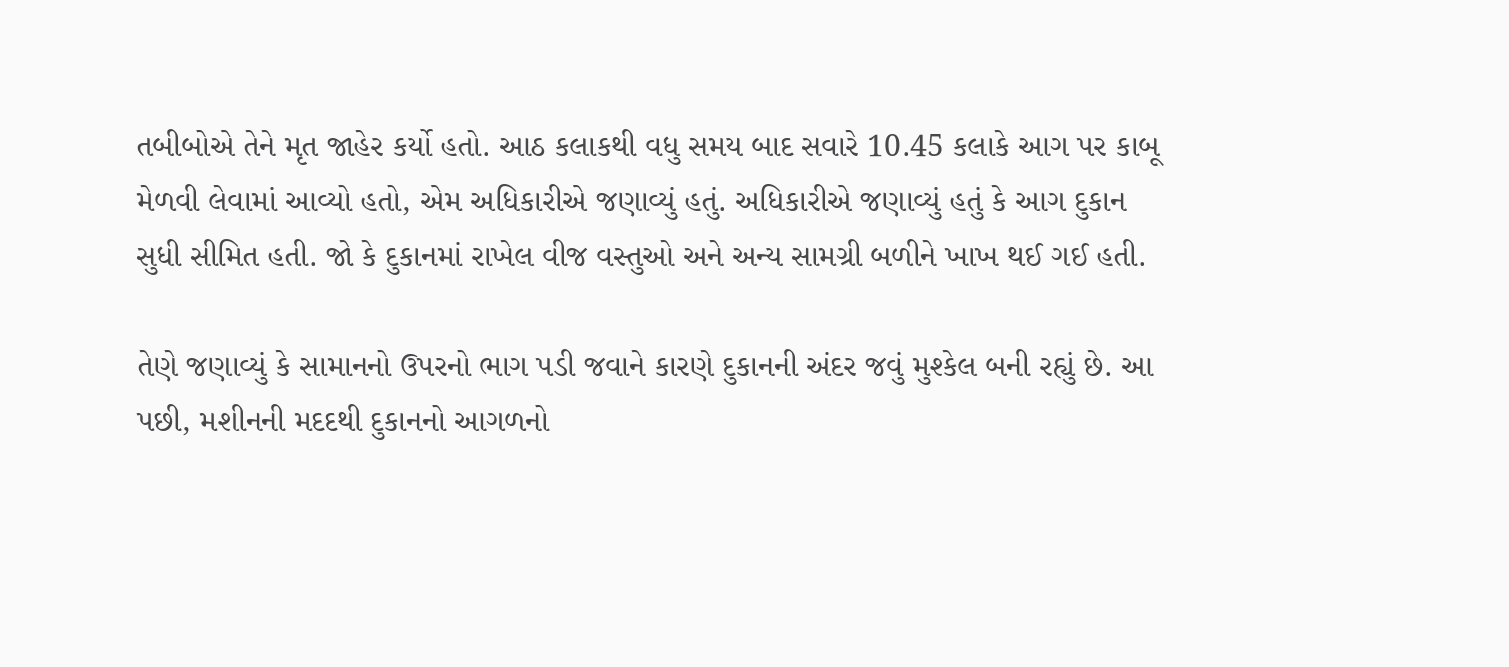તબીબોએ તેને મૃત જાહેર કર્યો હતો. આઠ કલાકથી વધુ સમય બાદ સવારે 10.45 કલાકે આગ પર કાબૂ મેળવી લેવામાં આવ્યો હતો, એમ અધિકારીએ જણાવ્યું હતું. અધિકારીએ જણાવ્યું હતું કે આગ દુકાન સુધી સીમિત હતી. જો કે દુકાનમાં રાખેલ વીજ વસ્તુઓ અને અન્ય સામગ્રી બળીને ખાખ થઈ ગઈ હતી.

તેણે જણાવ્યું કે સામાનનો ઉપરનો ભાગ પડી જવાને કારણે દુકાનની અંદર જવું મુશ્કેલ બની રહ્યું છે. આ પછી, મશીનની મદદથી દુકાનનો આગળનો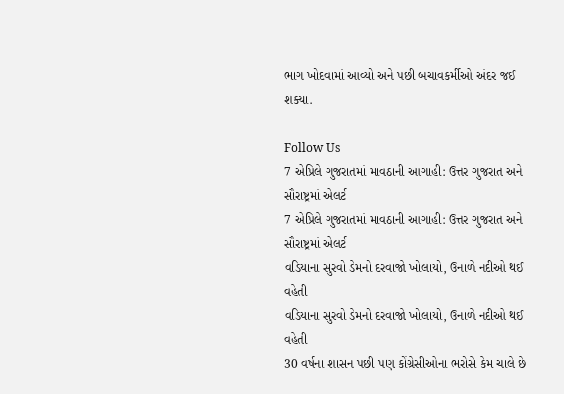ભાગ ખોદવામાં આવ્યો અને પછી બચાવકર્મીઓ અંદર જઈ શક્યા.

Follow Us
7 એપ્રિલે ગુજરાતમાં માવઠાની આગાહી: ઉત્તર ગુજરાત અને સૌરાષ્ટ્રમાં એલર્ટ
7 એપ્રિલે ગુજરાતમાં માવઠાની આગાહી: ઉત્તર ગુજરાત અને સૌરાષ્ટ્રમાં એલર્ટ
વડિયાના સુરવો ડેમનો દરવાજો ખોલાયો, ઉનાળે નદીઓ થઈ વહેતી
વડિયાના સુરવો ડેમનો દરવાજો ખોલાયો, ઉનાળે નદીઓ થઈ વહેતી
30 વર્ષના શાસન પછી પણ કોંગ્રેસીઓના ભરોસે કેમ ચાલે છે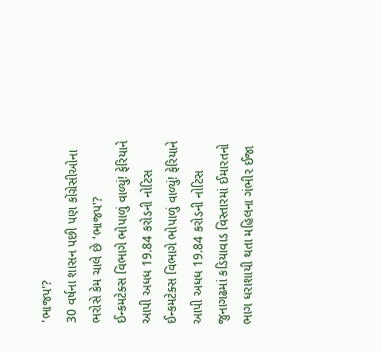'ભાજપ'?
30 વર્ષના શાસન પછી પણ કોંગ્રેસીઓના ભરોસે કેમ ચાલે છે 'ભાજપ'?
ઈન્કમટેક્સ વિભાગે ભોપાળું વાળ્યું! ફેરિયાને આપી અધધ 19.84 કરોડની નોટિસ
ઈન્કમટેક્સ વિભાગે ભોપાળું વાળ્યું! ફેરિયાને આપી અધધ 19.84 કરોડની નોટિસ
જુનાગઢમાં કડિયાવાડ વિસ્તારમાં ઈમારતનો ભાગ ધરાશાયી થતા મહિલના ગંભીર ઈજા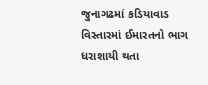જુનાગઢમાં કડિયાવાડ વિસ્તારમાં ઈમારતનો ભાગ ધરાશાયી થતા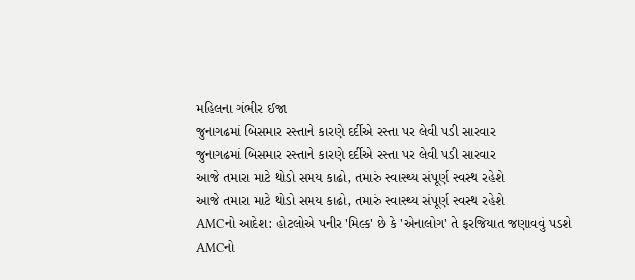મહિલના ગંભીર ઈજા
જુનાગઢમાં બિસમાર રસ્તાને કારણે દર્દીએ રસ્તા પર લેવી પડી સારવાર
જુનાગઢમાં બિસમાર રસ્તાને કારણે દર્દીએ રસ્તા પર લેવી પડી સારવાર
આજે તમારા માટે થોડો સમય કાઢો, તમારું સ્વાસ્થ્ય સંપૂર્ણ સ્વસ્થ રહેશે
આજે તમારા માટે થોડો સમય કાઢો, તમારું સ્વાસ્થ્ય સંપૂર્ણ સ્વસ્થ રહેશે
AMCનો આદેશ: હોટલોએ પનીર 'મિલ્ક' છે કે 'એનાલોગ' તે ફરજિયાત જણાવવું પડશે
AMCનો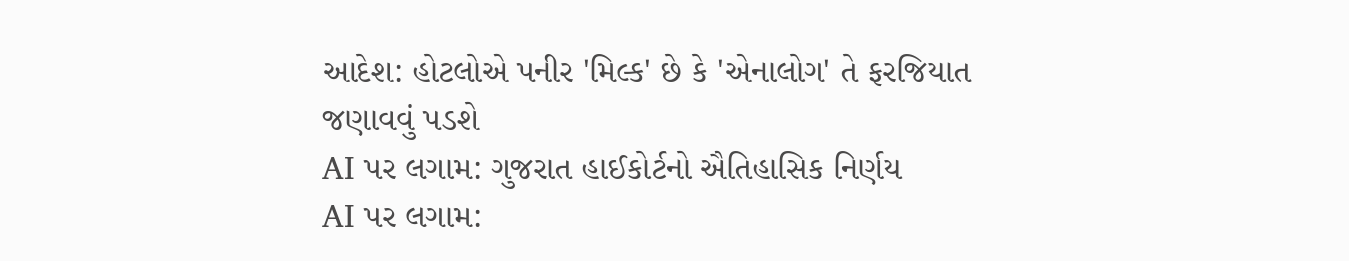આદેશ: હોટલોએ પનીર 'મિલ્ક' છે કે 'એનાલોગ' તે ફરજિયાત જણાવવું પડશે
AI પર લગામ: ગુજરાત હાઈકોર્ટનો ઐતિહાસિક નિર્ણય
AI પર લગામ: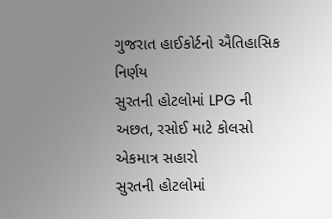ગુજરાત હાઈકોર્ટનો ઐતિહાસિક નિર્ણય
સુરતની હોટલોમાં LPG ની અછત, રસોઈ માટે કોલસો એકમાત્ર સહારો
સુરતની હોટલોમાં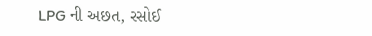LPG ની અછત, રસોઈ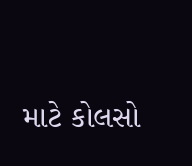માટે કોલસો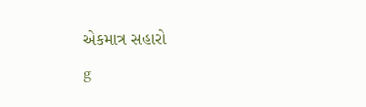એકમાત્ર સહારો
g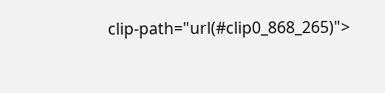clip-path="url(#clip0_868_265)">